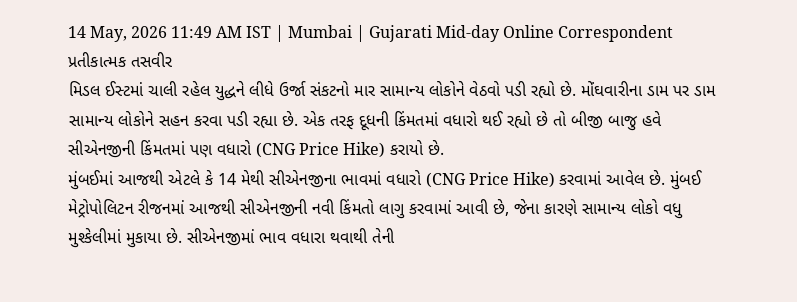14 May, 2026 11:49 AM IST | Mumbai | Gujarati Mid-day Online Correspondent
પ્રતીકાત્મક તસવીર
મિડલ ઈસ્ટમાં ચાલી રહેલ યુદ્ધને લીધે ઉર્જા સંકટનો માર સામાન્ય લોકોને વેઠવો પડી રહ્યો છે. મોંઘવારીના ડામ પર ડામ સામાન્ય લોકોને સહન કરવા પડી રહ્યા છે. એક તરફ દૂધની કિંમતમાં વધારો થઈ રહ્યો છે તો બીજી બાજુ હવે સીએનજીની કિંમતમાં પણ વધારો (CNG Price Hike) કરાયો છે.
મુંબઈમાં આજથી એટલે કે 14 મેથી સીએનજીના ભાવમાં વધારો (CNG Price Hike) કરવામાં આવેલ છે. મુંબઈ મેટ્રોપોલિટન રીજનમાં આજથી સીએનજીની નવી કિંમતો લાગુ કરવામાં આવી છે, જેના કારણે સામાન્ય લોકો વધુ મુશ્કેલીમાં મુકાયા છે. સીએનજીમાં ભાવ વધારા થવાથી તેની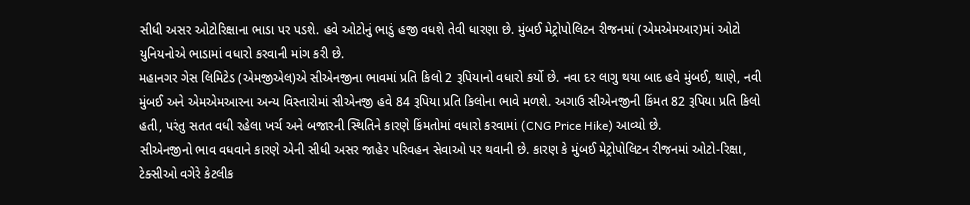સીધી અસર ઓટોરિક્ષાના ભાડા પર પડશે. હવે ઓટોનું ભાડું હજી વધશે તેવી ધારણા છે. મુંબઈ મેટ્રોપોલિટન રીજનમાં (એમએમઆર)માં ઓટો યુનિયનોએ ભાડામાં વધારો કરવાની માંગ કરી છે.
મહાનગર ગેસ લિમિટેડ (એમજીએલ)એ સીએનજીના ભાવમાં પ્રતિ કિલો 2 રૂપિયાનો વધારો કર્યો છે. નવા દર લાગુ થયા બાદ હવે મુંબઈ, થાણે, નવી મુંબઈ અને એમએમઆરના અન્ય વિસ્તારોમાં સીએનજી હવે 84 રૂપિયા પ્રતિ કિલોના ભાવે મળશે. અગાઉ સીએનજીની કિંમત 82 રૂપિયા પ્રતિ કિલો હતી, પરંતુ સતત વધી રહેલા ખર્ચ અને બજારની સ્થિતિને કારણે કિંમતોમાં વધારો કરવામાં (CNG Price Hike) આવ્યો છે.
સીએનજીનો ભાવ વધવાને કારણે એની સીધી અસર જાહેર પરિવહન સેવાઓ પર થવાની છે. કારણ કે મુંબઈ મેટ્રોપોલિટન રીજનમાં ઓટો-રિક્ષા, ટેક્સીઓ વગેરે કેટલીક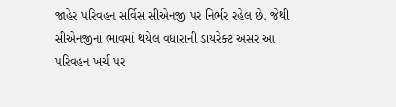જાહેર પરિવહન સર્વિસ સીએનજી પર નિર્ભર રહેલ છે. જેથી સીએનજીના ભાવમાં થયેલ વધારાની ડાયરેક્ટ અસર આ પરિવહન ખર્ચ પર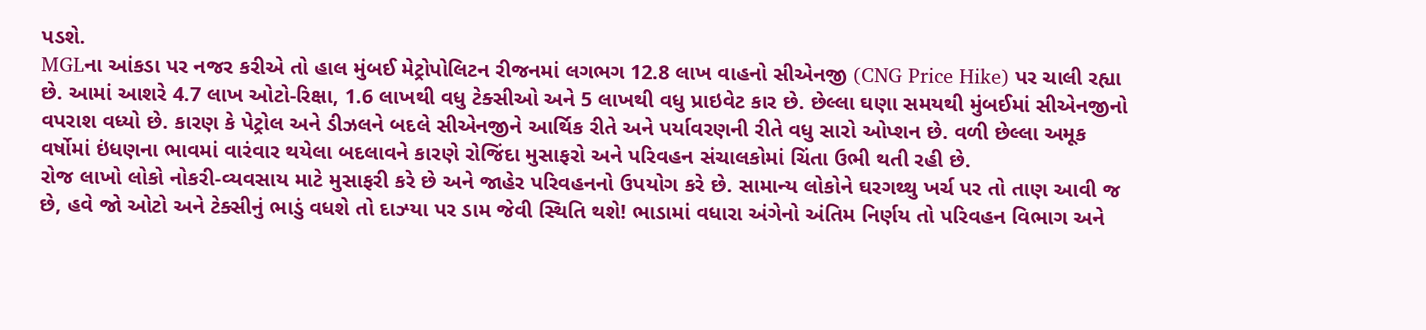પડશે.
MGLના આંકડા પર નજર કરીએ તો હાલ મુંબઈ મેટ્રોપોલિટન રીજનમાં લગભગ 12.8 લાખ વાહનો સીએનજી (CNG Price Hike) પર ચાલી રહ્યા છે. આમાં આશરે 4.7 લાખ ઓટો-રિક્ષા, 1.6 લાખથી વધુ ટેક્સીઓ અને 5 લાખથી વધુ પ્રાઇવેટ કાર છે. છેલ્લા ઘણા સમયથી મુંબઈમાં સીએનજીનો વપરાશ વધ્યો છે. કારણ કે પેટ્રોલ અને ડીઝલને બદલે સીએનજીને આર્થિક રીતે અને પર્યાવરણની રીતે વધુ સારો ઓપ્શન છે. વળી છેલ્લા અમૂક વર્ષોમાં ઇંધણના ભાવમાં વારંવાર થયેલા બદલાવને કારણે રોજિંદા મુસાફરો અને પરિવહન સંચાલકોમાં ચિંતા ઉભી થતી રહી છે.
રોજ લાખો લોકો નોકરી-વ્યવસાય માટે મુસાફરી કરે છે અને જાહેર પરિવહનનો ઉપયોગ કરે છે. સામાન્ય લોકોને ઘરગથ્થુ ખર્ચ પર તો તાણ આવી જ છે, હવે જો ઓટો અને ટેક્સીનું ભાડું વધશે તો દાઝ્યા પર ડામ જેવી સ્થિતિ થશે! ભાડામાં વધારા અંગેનો અંતિમ નિર્ણય તો પરિવહન વિભાગ અને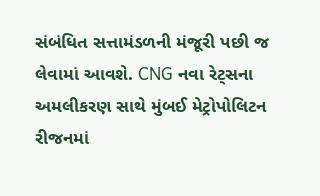સંબંધિત સત્તામંડળની મંજૂરી પછી જ લેવામાં આવશે. CNG નવા રેટ્સના અમલીકરણ સાથે મુંબઈ મેટ્રોપોલિટન રીજનમાં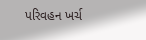પરિવહન ખર્ચ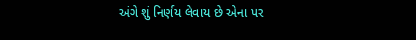અંગે શું નિર્ણય લેવાય છે એના પર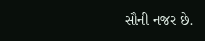સૌની નજર છે.